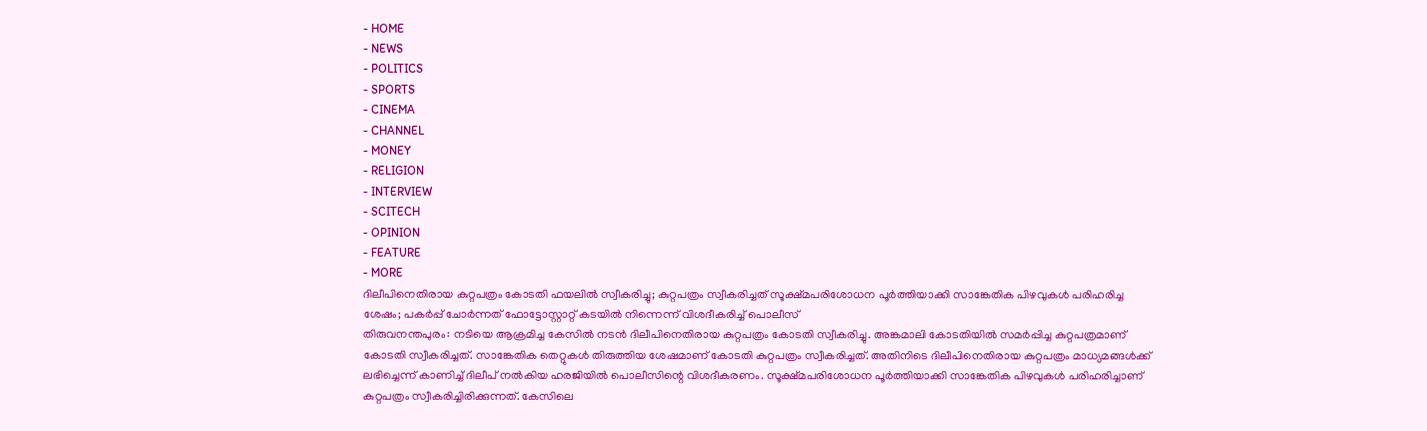- HOME
- NEWS
- POLITICS
- SPORTS
- CINEMA
- CHANNEL
- MONEY
- RELIGION
- INTERVIEW
- SCITECH
- OPINION
- FEATURE
- MORE
ദിലീപിനെതിരായ കുറ്റപത്രം കോടതി ഫയലിൽ സ്വീകരിച്ചു; കുറ്റപത്രം സ്വീകരിച്ചത് സൂക്ഷ്മപരിശോധന പൂർത്തിയാക്കി സാങ്കേതിക പിഴവുകൾ പരിഹരിച്ച ശേഷം; പകർപ്പ് ചോർന്നത് ഫോട്ടോസ്റ്റാറ്റ് കടയിൽ നിന്നെന്ന് വിശദീകരിച്ച് പൊലീസ്
തിരുവനന്തപുരം: നടിയെ ആക്രമിച്ച കേസിൽ നടൻ ദിലീപിനെതിരായ കുറ്റപത്രം കോടതി സ്വീകരിച്ചു. അങ്കമാലി കോടതിയിൽ സമർപ്പിച്ച കുറ്റപത്രമാണ് കോടതി സ്വീകരിച്ചത്. സാങ്കേതിക തെറ്റുകൾ തിരുത്തിയ ശേഷമാണ് കോടതി കുറ്റപത്രം സ്വീകരിച്ചത്. അതിനിടെ ദിലീപിനെതിരായ കുറ്റപത്രം മാധ്യമങ്ങൾക്ക് ലഭിച്ചെന്ന് കാണിച്ച് ദിലീപ് നൽകിയ ഹരജിയിൽ പൊലീസിന്റെ വിശദീകരണം. സൂക്ഷ്മപരിശോധന പൂർത്തിയാക്കി സാങ്കേതിക പിഴവുകൾ പരിഹരിച്ചാണ് കുറ്റപത്രം സ്വീകരിച്ചിരിക്കുന്നത്. കേസിലെ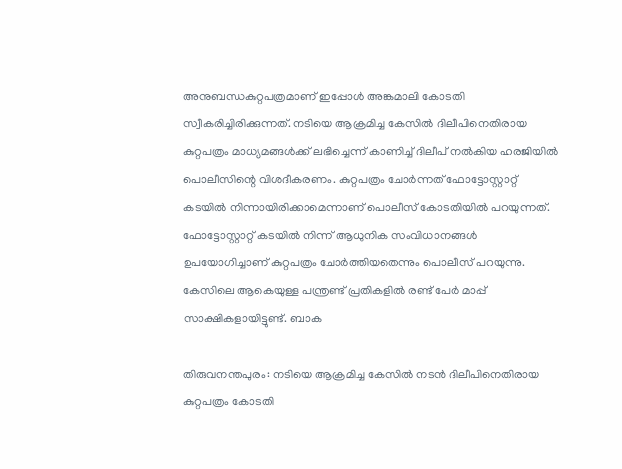അനുബന്ധകുറ്റപത്രമാണ് ഇപ്പോൾ അങ്കമാലി കോടതി സ്വീകരിച്ചിരിക്കുന്നത്. നടിയെ ആക്രമിച്ച കേസിൽ ദിലീപിനെതിരായ കുറ്റപത്രം മാധ്യമങ്ങൾക്ക് ലഭിച്ചെന്ന് കാണിച്ച് ദിലീപ് നൽകിയ ഹരജിയിൽ പൊലീസിന്റെ വിശദീകരണം. കുറ്റപത്രം ചോർന്നത് ഫോട്ടോസ്റ്റാറ്റ് കടയിൽ നിന്നായിരിക്കാമെന്നാണ് പൊലീസ് കോടതിയിൽ പറയുന്നത്. ഫോട്ടോസ്റ്റാറ്റ് കടയിൽ നിന്ന് ആധുനിക സംവിധാനങ്ങൾ ഉപയോഗിച്ചാണ് കുറ്റപത്രം ചോർത്തിയതെന്നും പൊലീസ് പറയുന്നു. കേസിലെ ആകെയുള്ള പന്ത്രണ്ട് പ്രതികളിൽ രണ്ട് പേർ മാപ്പ് സാക്ഷികളായിട്ടുണ്ട്. ബാക

തിരുവനന്തപുരം: നടിയെ ആക്രമിച്ച കേസിൽ നടൻ ദിലീപിനെതിരായ കുറ്റപത്രം കോടതി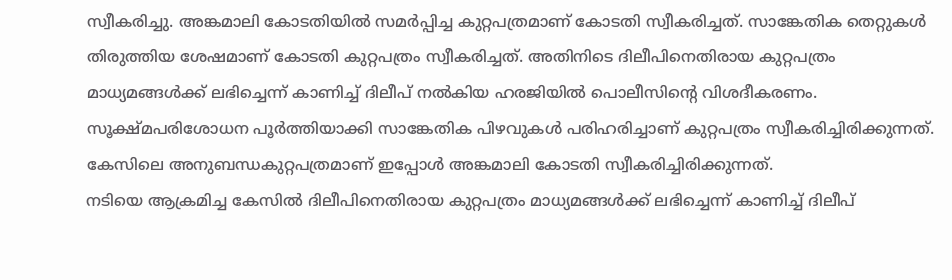സ്വീകരിച്ചു. അങ്കമാലി കോടതിയിൽ സമർപ്പിച്ച കുറ്റപത്രമാണ് കോടതി സ്വീകരിച്ചത്. സാങ്കേതിക തെറ്റുകൾ തിരുത്തിയ ശേഷമാണ് കോടതി കുറ്റപത്രം സ്വീകരിച്ചത്. അതിനിടെ ദിലീപിനെതിരായ കുറ്റപത്രം മാധ്യമങ്ങൾക്ക് ലഭിച്ചെന്ന് കാണിച്ച് ദിലീപ് നൽകിയ ഹരജിയിൽ പൊലീസിന്റെ വിശദീകരണം. സൂക്ഷ്മപരിശോധന പൂർത്തിയാക്കി സാങ്കേതിക പിഴവുകൾ പരിഹരിച്ചാണ് കുറ്റപത്രം സ്വീകരിച്ചിരിക്കുന്നത്. കേസിലെ അനുബന്ധകുറ്റപത്രമാണ് ഇപ്പോൾ അങ്കമാലി കോടതി സ്വീകരിച്ചിരിക്കുന്നത്.
നടിയെ ആക്രമിച്ച കേസിൽ ദിലീപിനെതിരായ കുറ്റപത്രം മാധ്യമങ്ങൾക്ക് ലഭിച്ചെന്ന് കാണിച്ച് ദിലീപ്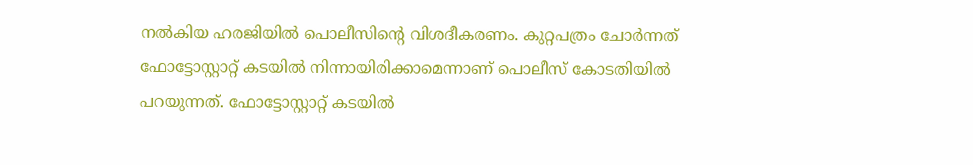നൽകിയ ഹരജിയിൽ പൊലീസിന്റെ വിശദീകരണം. കുറ്റപത്രം ചോർന്നത് ഫോട്ടോസ്റ്റാറ്റ് കടയിൽ നിന്നായിരിക്കാമെന്നാണ് പൊലീസ് കോടതിയിൽ പറയുന്നത്. ഫോട്ടോസ്റ്റാറ്റ് കടയിൽ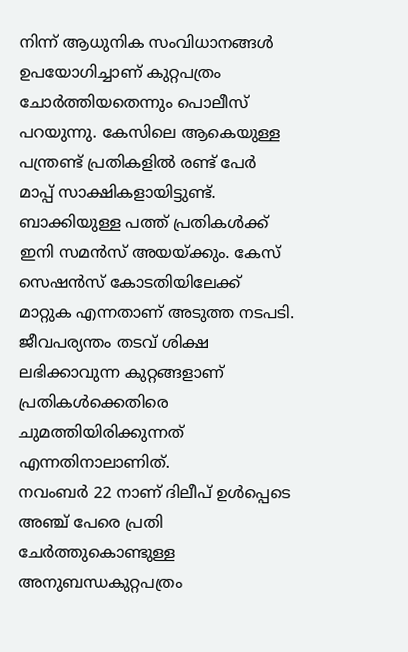നിന്ന് ആധുനിക സംവിധാനങ്ങൾ ഉപയോഗിച്ചാണ് കുറ്റപത്രം ചോർത്തിയതെന്നും പൊലീസ് പറയുന്നു. കേസിലെ ആകെയുള്ള പന്ത്രണ്ട് പ്രതികളിൽ രണ്ട് പേർ മാപ്പ് സാക്ഷികളായിട്ടുണ്ട്. ബാക്കിയുള്ള പത്ത് പ്രതികൾക്ക് ഇനി സമൻസ് അയയ്ക്കും. കേസ് സെഷൻസ് കോടതിയിലേക്ക് മാറ്റുക എന്നതാണ് അടുത്ത നടപടി. ജീവപര്യന്തം തടവ് ശിക്ഷ ലഭിക്കാവുന്ന കുറ്റങ്ങളാണ് പ്രതികൾക്കെതിരെ ചുമത്തിയിരിക്കുന്നത് എന്നതിനാലാണിത്.
നവംബർ 22 നാണ് ദിലീപ് ഉൾപ്പെടെ അഞ്ച് പേരെ പ്രതി ചേർത്തുകൊണ്ടുള്ള അനുബന്ധകുറ്റപത്രം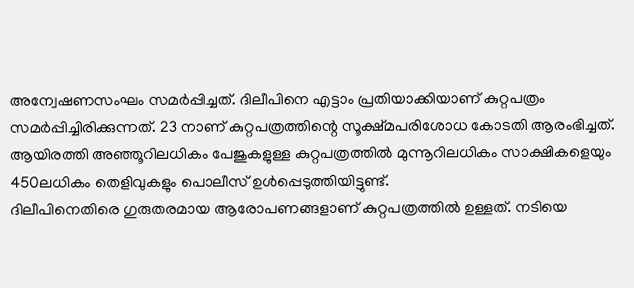അന്വേഷണസംഘം സമർപ്പിച്ചത്. ദിലീപിനെ എട്ടാം പ്രതിയാക്കിയാണ് കുറ്റപത്രം സമർപ്പിച്ചിരിക്കുന്നത്. 23 നാണ് കുറ്റപത്രത്തിന്റെ സൂക്ഷ്മപരിശോധ കോടതി ആരംഭിച്ചത്. ആയിരത്തി അഞ്ഞൂറിലധികം പേജുകളുള്ള കുറ്റപത്രത്തിൽ മുന്നൂറിലധികം സാക്ഷികളെയും 450ലധികം തെളിവുകളും പൊലീസ് ഉൾപ്പെടുത്തിയിട്ടുണ്ട്.
ദിലീപിനെതിരെ ഗുരുതരമായ ആരോപണങ്ങളാണ് കുറ്റപത്രത്തിൽ ഉള്ളത്. നടിയെ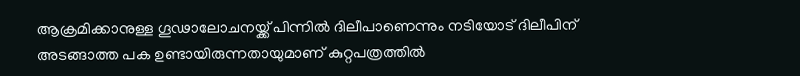ആക്രമിക്കാനുള്ള ഗൂഢാലോചനയ്ക്ക് പിന്നിൽ ദിലീപാണെന്നും നടിയോട് ദിലീപിന് അടങ്ങാത്ത പക ഉണ്ടായിരുന്നതായുമാണ് കുറ്റപത്രത്തിൽ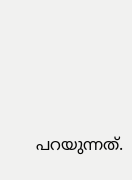പറയുന്നത്.